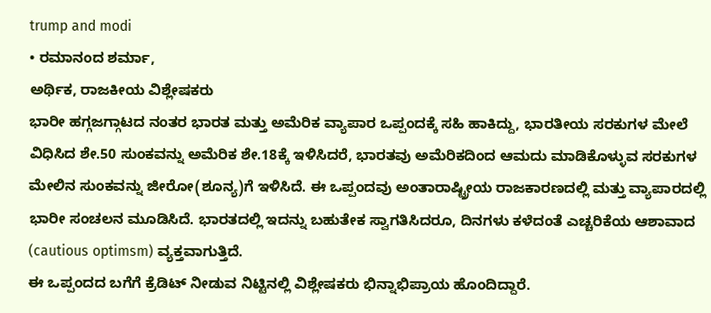trump and modi
• ರಮಾನಂದ ಶರ್ಮಾ,
ಅರ್ಥಿಕ, ರಾಜಕೀಯ ವಿಶ್ಲೇಷಕರು
ಭಾರೀ ಹಗ್ಗಜಗ್ಗಾಟದ ನಂತರ ಭಾರತ ಮತ್ತು ಅಮೆರಿಕ ವ್ಯಾಪಾರ ಒಪ್ಪಂದಕ್ಕೆ ಸಹಿ ಹಾಕಿದ್ದು, ಭಾರತೀಯ ಸರಕುಗಳ ಮೇಲೆ ವಿಧಿಸಿದ ಶೇ.50 ಸುಂಕವನ್ನು ಅಮೆರಿಕ ಶೇ.18ಕ್ಕೆ ಇಳಿಸಿದರೆ, ಭಾರತವು ಅಮೆರಿಕದಿಂದ ಆಮದು ಮಾಡಿಕೊಳ್ಳುವ ಸರಕುಗಳ ಮೇಲಿನ ಸುಂಕವನ್ನು ಜೀರೋ(ಶೂನ್ಯ)ಗೆ ಇಳಿಸಿದೆ. ಈ ಒಪ್ಪಂದವು ಅಂತಾರಾಷ್ಟ್ರೀಯ ರಾಜಕಾರಣದಲ್ಲಿ ಮತ್ತು ವ್ಯಾಪಾರದಲ್ಲಿ ಭಾರೀ ಸಂಚಲನ ಮೂಡಿಸಿದೆ. ಭಾರತದಲ್ಲಿ ಇದನ್ನು ಬಹುತೇಕ ಸ್ವಾಗತಿಸಿದರೂ, ದಿನಗಳು ಕಳೆದಂತೆ ಎಚ್ಚರಿಕೆಯ ಆಶಾವಾದ (cautious optimsm) ವ್ಯಕ್ತವಾಗುತ್ತಿದೆ.
ಈ ಒಪ್ಪಂದದ ಬಗೆಗೆ ಕ್ರೆಡಿಟ್ ನೀಡುವ ನಿಟ್ಟಿನಲ್ಲಿ ವಿಶ್ಲೇಷಕರು ಭಿನ್ನಾಭಿಪ್ರಾಯ ಹೊಂದಿದ್ದಾರೆ.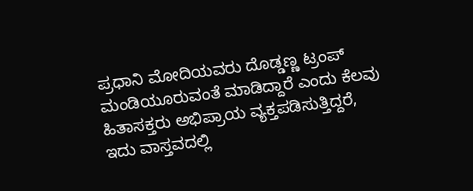ಪ್ರಧಾನಿ ಮೋದಿಯವರು ದೊಡ್ಡಣ್ಣ ಟ್ರಂಪ್ ಮಂಡಿಯೂರುವಂತೆ ಮಾಡಿದ್ದಾರೆ ಎಂದು ಕೆಲವು ಹಿತಾಸಕ್ತರು ಅಭಿಪ್ರಾಯ ವ್ಯಕ್ತಪಡಿಸುತ್ತಿದ್ದರೆ, ಇದು ವಾಸ್ತವದಲ್ಲಿ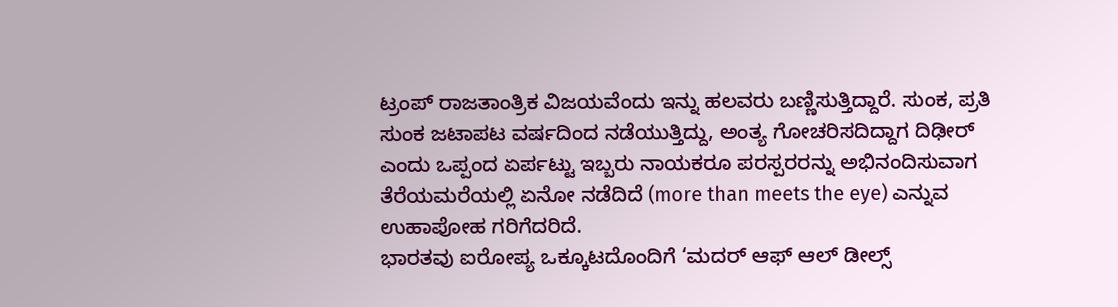ಟ್ರಂಪ್ ರಾಜತಾಂತ್ರಿಕ ವಿಜಯವೆಂದು ಇನ್ನು ಹಲವರು ಬಣ್ಣಿಸುತ್ತಿದ್ದಾರೆ. ಸುಂಕ, ಪ್ರತಿ ಸುಂಕ ಜಟಾಪಟ ವರ್ಷದಿಂದ ನಡೆಯುತ್ತಿದ್ದು, ಅಂತ್ಯ ಗೋಚರಿಸದಿದ್ದಾಗ ದಿಢೀರ್ ಎಂದು ಒಪ್ಪಂದ ಏರ್ಪಟ್ಟು ಇಬ್ಬರು ನಾಯಕರೂ ಪರಸ್ಪರರನ್ನು ಅಭಿನಂದಿಸುವಾಗ ತೆರೆಯಮರೆಯಲ್ಲಿ ಏನೋ ನಡೆದಿದೆ (more than meets the eye) ಎನ್ನುವ ಉಹಾಪೋಹ ಗರಿಗೆದರಿದೆ.
ಭಾರತವು ಐರೋಪ್ಯ ಒಕ್ಕೂಟದೊಂದಿಗೆ ‘ಮದರ್ ಆಫ್ ಆಲ್ ಡೀಲ್ಸ್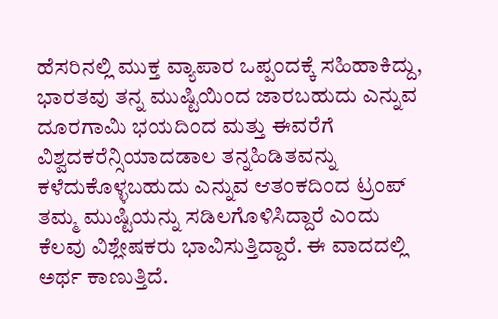ಹೆಸರಿನಲ್ಲಿ ಮುಕ್ತ ವ್ಯಾಪಾರ ಒಪ್ಪಂದಕ್ಕೆ ಸಹಿಹಾಕಿದ್ದು, ಭಾರತವು ತನ್ನ ಮುಷ್ಟಿಯಿಂದ ಜಾರಬಹುದು ಎನ್ನುವ ದೂರಗಾಮಿ ಭಯದಿಂದ ಮತ್ತು ಈವರೆಗೆ ವಿಶ್ವದಕರೆನ್ಸಿಯಾದಡಾಲ ತನ್ನಹಿಡಿತವನ್ನು ಕಳೆದುಕೊಳ್ಳಬಹುದು ಎನ್ನುವ ಆತಂಕದಿಂದ ಟ್ರಂಪ್ ತಮ್ಮ ಮುಷ್ಟಿಯನ್ನು ಸಡಿಲಗೊಳಿಸಿದ್ದಾರೆ ಎಂದು ಕೆಲವು ವಿಶ್ಲೇಷಕರು ಭಾವಿಸುತ್ತಿದ್ದಾರೆ. ಈ ವಾದದಲ್ಲಿ ಅರ್ಥ ಕಾಣುತ್ತಿದೆ.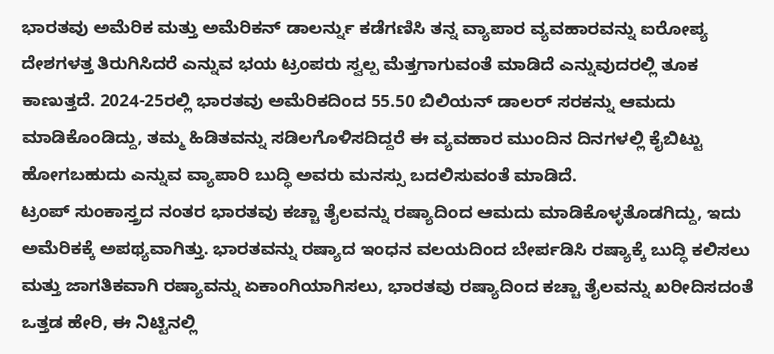ಭಾರತವು ಅಮೆರಿಕ ಮತ್ತು ಅಮೆರಿಕನ್ ಡಾಲರ್ನ್ನು ಕಡೆಗಣಿಸಿ ತನ್ನ ವ್ಯಾಪಾರ ವ್ಯವಹಾರವನ್ನು ಐರೋಪ್ಯ ದೇಶಗಳತ್ತ ತಿರುಗಿಸಿದರೆ ಎನ್ನುವ ಭಯ ಟ್ರಂಪರು ಸ್ವಲ್ಪ ಮೆತ್ತಗಾಗುವಂತೆ ಮಾಡಿದೆ ಎನ್ನುವುದರಲ್ಲಿ ತೂಕ ಕಾಣುತ್ತದೆ. 2024-25ರಲ್ಲಿ ಭಾರತವು ಅಮೆರಿಕದಿಂದ 55.50 ಬಿಲಿಯನ್ ಡಾಲರ್ ಸರಕನ್ನು ಆಮದು ಮಾಡಿಕೊಂಡಿದ್ದು, ತಮ್ಮ ಹಿಡಿತವನ್ನು ಸಡಿಲಗೊಳಿಸದಿದ್ದರೆ ಈ ವ್ಯವಹಾರ ಮುಂದಿನ ದಿನಗಳಲ್ಲಿ ಕೈಬಿಟ್ಟು ಹೋಗಬಹುದು ಎನ್ನುವ ವ್ಯಾಪಾರಿ ಬುದ್ಧಿ ಅವರು ಮನಸ್ಸು ಬದಲಿಸುವಂತೆ ಮಾಡಿದೆ.
ಟ್ರಂಪ್ ಸುಂಕಾಸ್ತ್ರದ ನಂತರ ಭಾರತವು ಕಚ್ಚಾ ತೈಲವನ್ನು ರಷ್ಯಾದಿಂದ ಆಮದು ಮಾಡಿಕೊಳ್ಳತೊಡಗಿದ್ದು, ಇದು ಅಮೆರಿಕಕ್ಕೆ ಅಪಥ್ಯವಾಗಿತ್ತು. ಭಾರತವನ್ನು ರಷ್ಯಾದ ಇಂಧನ ವಲಯದಿಂದ ಬೇರ್ಪಡಿಸಿ ರಷ್ಯಾಕ್ಕೆ ಬುದ್ಧಿ ಕಲಿಸಲು ಮತ್ತು ಜಾಗತಿಕವಾಗಿ ರಷ್ಯಾವನ್ನು ಏಕಾಂಗಿಯಾಗಿಸಲು, ಭಾರತವು ರಷ್ಯಾದಿಂದ ಕಚ್ಚಾ ತೈಲವನ್ನು ಖರೀದಿಸದಂತೆ ಒತ್ತಡ ಹೇರಿ, ಈ ನಿಟ್ಟಿನಲ್ಲಿ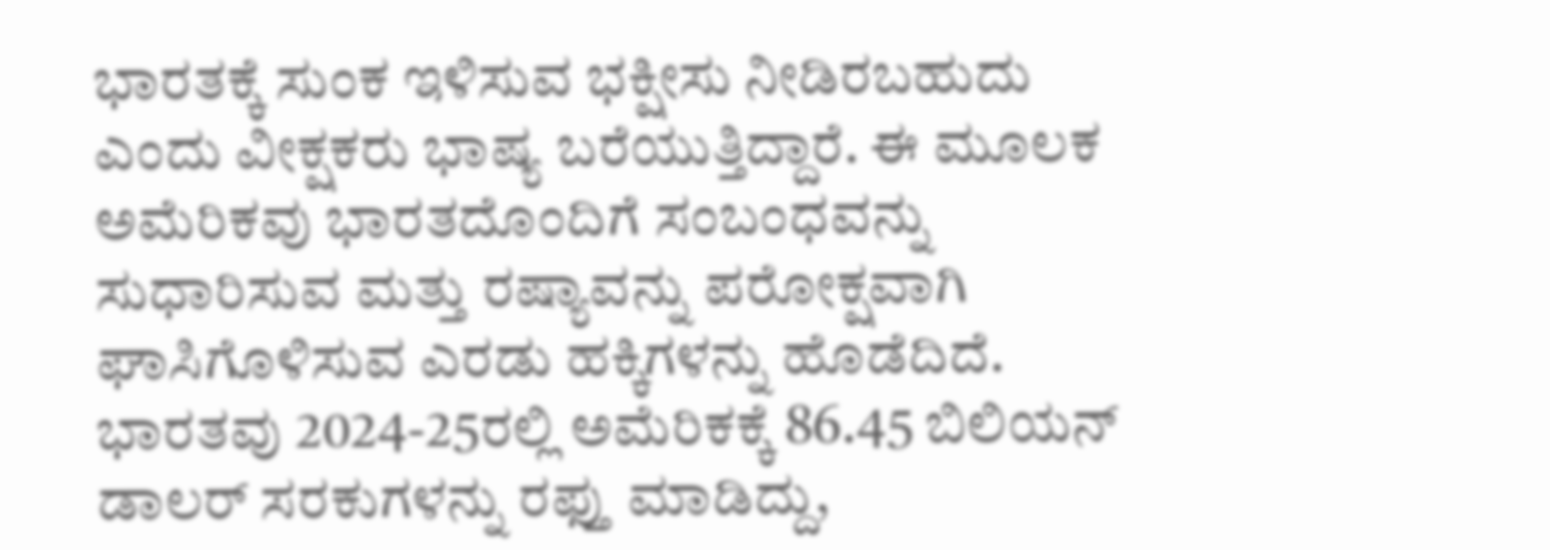ಭಾರತಕ್ಕೆ ಸುಂಕ ಇಳಿಸುವ ಭಕ್ಷೀಸು ನೀಡಿರಬಹುದು ಎಂದು ವೀಕ್ಷಕರು ಭಾಷ್ಯ ಬರೆಯುತ್ತಿದ್ದಾರೆ. ಈ ಮೂಲಕ ಅಮೆರಿಕವು ಭಾರತದೊಂದಿಗೆ ಸಂಬಂಧವನ್ನು ಸುಧಾರಿಸುವ ಮತ್ತು ರಷ್ಯಾವನ್ನು ಪರೋಕ್ಷವಾಗಿ ಘಾಸಿಗೊಳಿಸುವ ಎರಡು ಹಕ್ಕಿಗಳನ್ನು ಹೊಡೆದಿದೆ. ಭಾರತವು 2024-25ರಲ್ಲಿ ಅಮೆರಿಕಕ್ಕೆ 86.45 ಬಿಲಿಯನ್ ಡಾಲರ್ ಸರಕುಗಳನ್ನು ರಫ್ತು ಮಾಡಿದ್ದು,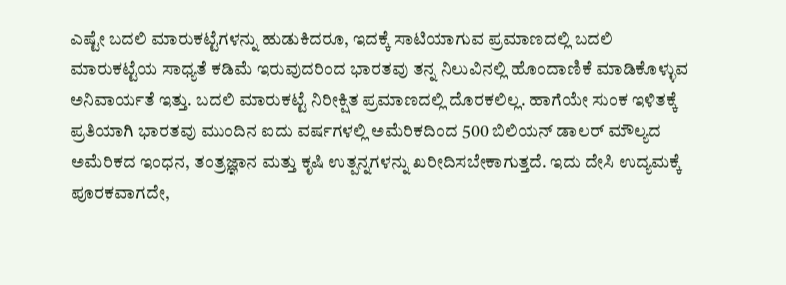ಎಷ್ಟೇ ಬದಲಿ ಮಾರುಕಟ್ಟೆಗಳನ್ನು ಹುಡುಕಿದರೂ, ಇದಕ್ಕೆ ಸಾಟಿಯಾಗುವ ಪ್ರಮಾಣದಲ್ಲಿ ಬದಲಿ ಮಾರುಕಟ್ಟೆಯ ಸಾಧ್ಯತೆ ಕಡಿಮೆ ಇರುವುದರಿಂದ ಭಾರತವು ತನ್ನ ನಿಲುವಿನಲ್ಲಿ ಹೊಂದಾಣಿಕೆ ಮಾಡಿಕೊಳ್ಳುವ ಅನಿವಾರ್ಯತೆ ಇತ್ತು. ಬದಲಿ ಮಾರುಕಟ್ಟೆ ನಿರೀಕ್ಷಿತ ಪ್ರಮಾಣದಲ್ಲಿ ದೊರಕಲಿಲ್ಲ. ಹಾಗೆಯೇ ಸುಂಕ ಇಳಿತಕ್ಕೆ ಪ್ರತಿಯಾಗಿ ಭಾರತವು ಮುಂದಿನ ಐದು ವರ್ಷಗಳಲ್ಲಿ ಅಮೆರಿಕದಿಂದ 500 ಬಿಲಿಯನ್ ಡಾಲರ್ ಮೌಲ್ಯದ ಅಮೆರಿಕದ ಇಂಧನ, ತಂತ್ರಜ್ಞಾನ ಮತ್ತು ಕೃಷಿ ಉತ್ಪನ್ನಗಳನ್ನು ಖರೀದಿಸಬೇಕಾಗುತ್ತದೆ. ಇದು ದೇಸಿ ಉದ್ಯಮಕ್ಕೆ ಪೂರಕವಾಗದೇ,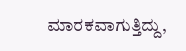ಮಾರಕವಾಗುತ್ತಿದ್ದು,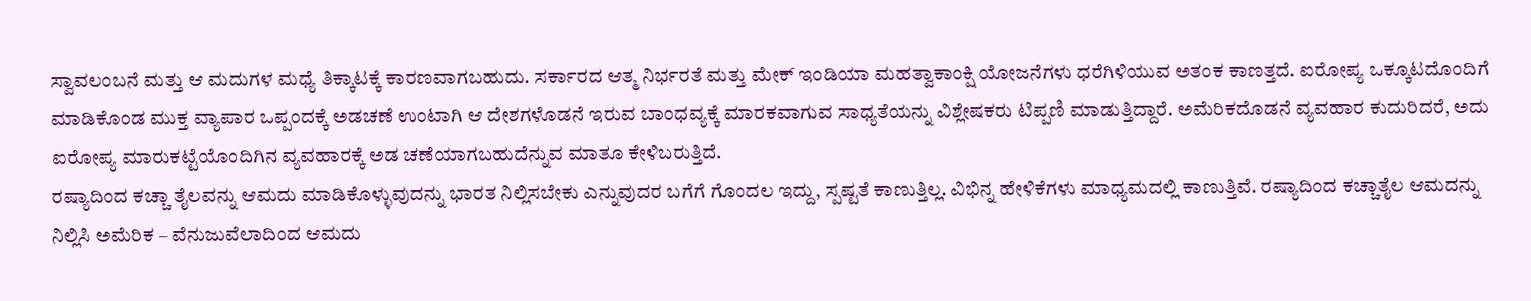ಸ್ವಾವಲಂಬನೆ ಮತ್ತು ಆ ಮದುಗಳ ಮಧ್ಯೆ ತಿಕ್ಕಾಟಕ್ಕೆ ಕಾರಣವಾಗಬಹುದು. ಸರ್ಕಾರದ ಆತ್ಮ ನಿರ್ಭರತೆ ಮತ್ತು ಮೇಕ್ ಇಂಡಿಯಾ ಮಹತ್ವಾಕಾಂಕ್ಷಿ ಯೋಜನೆಗಳು ಧರೆಗಿಳಿಯುವ ಅತಂಕ ಕಾಣತ್ತದೆ. ಐರೋಪ್ಯ ಒಕ್ಕೂಟದೊಂದಿಗೆ ಮಾಡಿಕೊಂಡ ಮುಕ್ತ ವ್ಯಾಪಾರ ಒಪ್ಪಂದಕ್ಕೆ ಅಡಚಣೆ ಉಂಟಾಗಿ ಆ ದೇಶಗಳೊಡನೆ ಇರುವ ಬಾಂಧವ್ಯಕ್ಕೆ ಮಾರಕವಾಗುವ ಸಾಧ್ಯತೆಯನ್ನು ವಿಶ್ಲೇಷಕರು ಟಿಪ್ಪಣಿ ಮಾಡುತ್ತಿದ್ದಾರೆ. ಅಮೆರಿಕದೊಡನೆ ವ್ಯವಹಾರ ಕುದುರಿದರೆ, ಅದು ಐರೋಪ್ಯ ಮಾರುಕಟ್ಟೆಯೊಂದಿಗಿನ ವ್ಯವಹಾರಕ್ಕೆ ಅಡ ಚಣೆಯಾಗಬಹುದೆನ್ನುವ ಮಾತೂ ಕೇಳಿಬರುತ್ತಿದೆ.
ರಷ್ಯಾದಿಂದ ಕಚ್ಚಾ ತೈಲವನ್ನು ಆಮದು ಮಾಡಿಕೊಳ್ಳುವುದನ್ನು ಭಾರತ ನಿಲ್ಲಿಸಬೇಕು ಎನ್ನುವುದರ ಬಗೆಗೆ ಗೊಂದಲ ಇದ್ದು, ಸ್ಪಷ್ಟತೆ ಕಾಣುತ್ತಿಲ್ಲ. ವಿಭಿನ್ನ ಹೇಳಿಕೆಗಳು ಮಾಧ್ಯಮದಲ್ಲಿ ಕಾಣುತ್ತಿವೆ. ರಷ್ಯಾದಿಂದ ಕಚ್ಚಾತೈಲ ಆಮದನ್ನು ನಿಲ್ಲಿಸಿ ಅಮೆರಿಕ – ವೆನುಜುವೆಲಾದಿಂದ ಆಮದು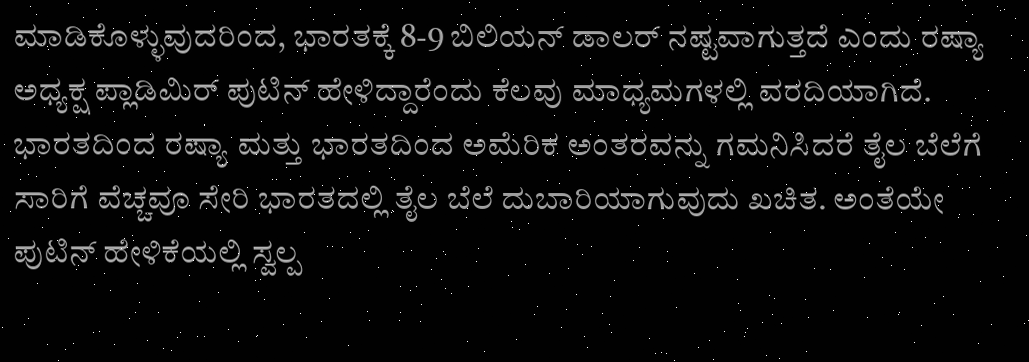ಮಾಡಿಕೊಳ್ಳುವುದರಿಂದ, ಭಾರತಕ್ಕೆ 8-9 ಬಿಲಿಯನ್ ಡಾಲರ್ ನಷ್ಟವಾಗುತ್ತದೆ ಎಂದು ರಷ್ಯಾ ಅಧ್ಯಕ್ಷ ಪ್ಲಾಡಿಮಿರ್ ಪುಟಿನ್ ಹೇಳಿದ್ದಾರೆಂದು ಕೆಲವು ಮಾಧ್ಯಮಗಳಲ್ಲಿ ವರದಿಯಾಗಿದೆ. ಭಾರತದಿಂದ ರಷ್ಯಾ ಮತ್ತು ಭಾರತದಿಂದ ಅಮೆರಿಕ ಅಂತರವನ್ನು ಗಮನಿಸಿದರೆ ತೈಲ ಬೆಲೆಗೆ ಸಾರಿಗೆ ವೆಚ್ಚವೂ ಸೇರಿ ಭಾರತದಲ್ಲಿ ತೈಲ ಬೆಲೆ ದುಬಾರಿಯಾಗುವುದು ಖಚಿತ. ಅಂತೆಯೇ ಪುಟಿನ್ ಹೇಳಿಕೆಯಲ್ಲಿ ಸ್ವಲ್ಪ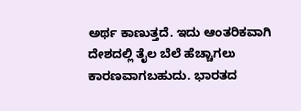ಅರ್ಥ ಕಾಣುತ್ತದೆ. ಇದು ಆಂತರಿಕವಾಗಿ ದೇಶದಲ್ಲಿ ತೈಲ ಬೆಲೆ ಹೆಚ್ಚಾಗಲು ಕಾರಣವಾಗಬಹುದು. ಭಾರತದ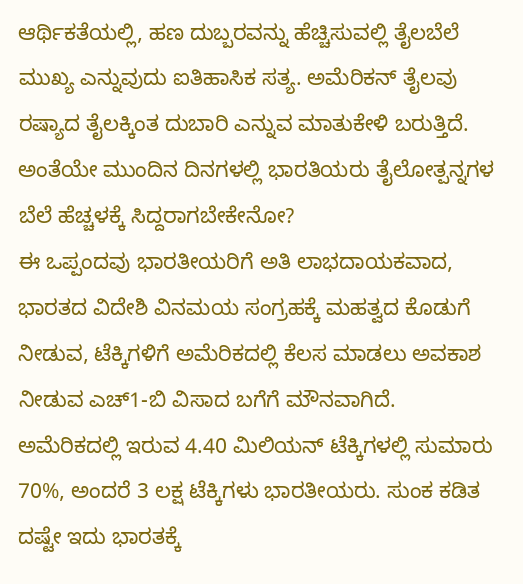ಆರ್ಥಿಕತೆಯಲ್ಲಿ, ಹಣ ದುಬ್ಬರವನ್ನು ಹೆಚ್ಚಿಸುವಲ್ಲಿ ತೈಲಬೆಲೆ ಮುಖ್ಯ ಎನ್ನುವುದು ಐತಿಹಾಸಿಕ ಸತ್ಯ. ಅಮೆರಿಕನ್ ತೈಲವು ರಷ್ಯಾದ ತೈಲಕ್ಕಿಂತ ದುಬಾರಿ ಎನ್ನುವ ಮಾತುಕೇಳಿ ಬರುತ್ತಿದೆ. ಅಂತೆಯೇ ಮುಂದಿನ ದಿನಗಳಲ್ಲಿ ಭಾರತಿಯರು ತೈಲೋತ್ಪನ್ನಗಳ ಬೆಲೆ ಹೆಚ್ಚಳಕ್ಕೆ ಸಿದ್ದರಾಗಬೇಕೇನೋ?
ಈ ಒಪ್ಪಂದವು ಭಾರತೀಯರಿಗೆ ಅತಿ ಲಾಭದಾಯಕವಾದ, ಭಾರತದ ವಿದೇಶಿ ವಿನಮಯ ಸಂಗ್ರಹಕ್ಕೆ ಮಹತ್ವದ ಕೊಡುಗೆ ನೀಡುವ, ಟೆಕ್ಕಿಗಳಿಗೆ ಅಮೆರಿಕದಲ್ಲಿ ಕೆಲಸ ಮಾಡಲು ಅವಕಾಶ ನೀಡುವ ಎಚ್1-ಬಿ ವಿಸಾದ ಬಗೆಗೆ ಮೌನವಾಗಿದೆ. ಅಮೆರಿಕದಲ್ಲಿ ಇರುವ 4.40 ಮಿಲಿಯನ್ ಟೆಕ್ಕಿಗಳಲ್ಲಿ ಸುಮಾರು 70%, ಅಂದರೆ 3 ಲಕ್ಷ ಟೆಕ್ಕಿಗಳು ಭಾರತೀಯರು. ಸುಂಕ ಕಡಿತ ದಷ್ಟೇ ಇದು ಭಾರತಕ್ಕೆ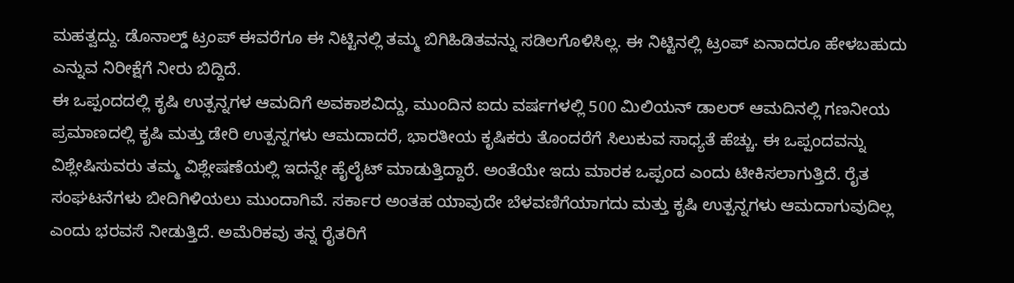ಮಹತ್ವದ್ದು. ಡೊನಾಲ್ಡ್ ಟ್ರಂಪ್ ಈವರೆಗೂ ಈ ನಿಟ್ಟಿನಲ್ಲಿ ತಮ್ಮ ಬಿಗಿಹಿಡಿತವನ್ನು ಸಡಿಲಗೊಳಿಸಿಲ್ಲ. ಈ ನಿಟ್ಟಿನಲ್ಲಿ ಟ್ರಂಪ್ ಏನಾದರೂ ಹೇಳಬಹುದು ಎನ್ನುವ ನಿರೀಕ್ಷೆಗೆ ನೀರು ಬಿದ್ದಿದೆ.
ಈ ಒಪ್ಪಂದದಲ್ಲಿ ಕೃಷಿ ಉತ್ಪನ್ನಗಳ ಆಮದಿಗೆ ಅವಕಾಶವಿದ್ದು, ಮುಂದಿನ ಐದು ವರ್ಷಗಳಲ್ಲಿ 500 ಮಿಲಿಯನ್ ಡಾಲರ್ ಆಮದಿನಲ್ಲಿ ಗಣನೀಯ ಪ್ರಮಾಣದಲ್ಲಿ ಕೃಷಿ ಮತ್ತು ಡೇರಿ ಉತ್ಪನ್ನಗಳು ಆಮದಾದರೆ, ಭಾರತೀಯ ಕೃಷಿಕರು ತೊಂದರೆಗೆ ಸಿಲುಕುವ ಸಾಧ್ಯತೆ ಹೆಚ್ಚು. ಈ ಒಪ್ಪಂದವನ್ನು ವಿಶ್ಲೇಷಿಸುವರು ತಮ್ಮ ವಿಶ್ಲೇಷಣೆಯಲ್ಲಿ ಇದನ್ನೇ ಹೈಲೈಟ್ ಮಾಡುತ್ತಿದ್ದಾರೆ. ಅಂತೆಯೇ ಇದು ಮಾರಕ ಒಪ್ಪಂದ ಎಂದು ಟೀಕಿಸಲಾಗುತ್ತಿದೆ. ರೈತ ಸಂಘಟನೆಗಳು ಬೀದಿಗಿಳಿಯಲು ಮುಂದಾಗಿವೆ. ಸರ್ಕಾರ ಅಂತಹ ಯಾವುದೇ ಬೆಳವಣಿಗೆಯಾಗದು ಮತ್ತು ಕೃಷಿ ಉತ್ಪನ್ನಗಳು ಆಮದಾಗುವುದಿಲ್ಲ ಎಂದು ಭರವಸೆ ನೀಡುತ್ತಿದೆ. ಅಮೆರಿಕವು ತನ್ನ ರೈತರಿಗೆ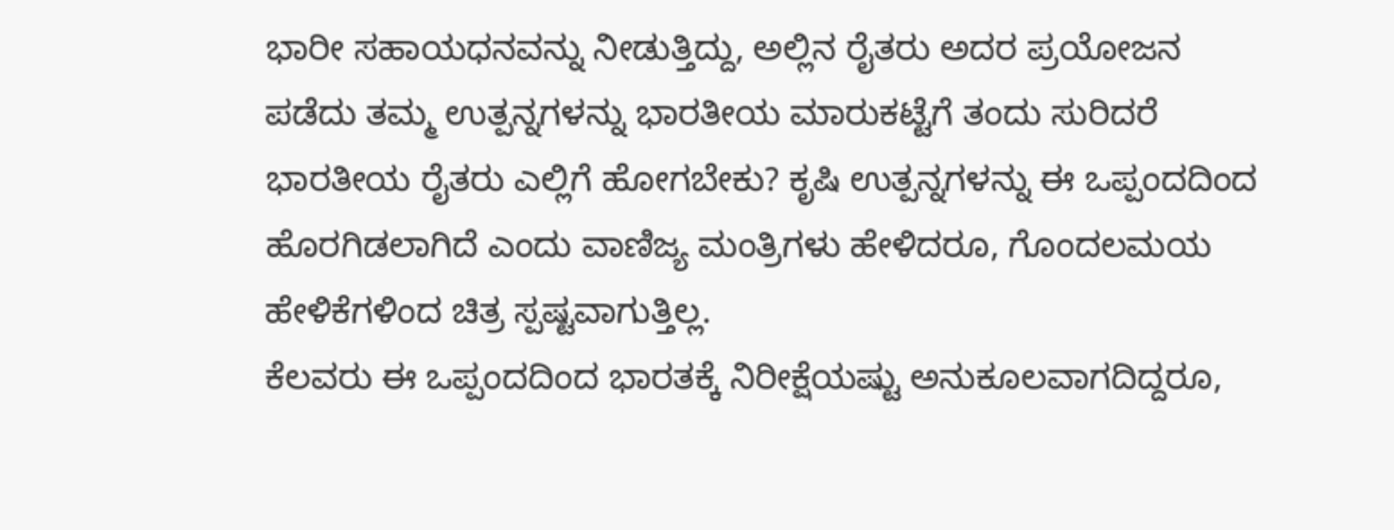ಭಾರೀ ಸಹಾಯಧನವನ್ನು ನೀಡುತ್ತಿದ್ದು, ಅಲ್ಲಿನ ರೈತರು ಅದರ ಪ್ರಯೋಜನ ಪಡೆದು ತಮ್ಮ ಉತ್ಪನ್ನಗಳನ್ನು ಭಾರತೀಯ ಮಾರುಕಟ್ಟೆಗೆ ತಂದು ಸುರಿದರೆ ಭಾರತೀಯ ರೈತರು ಎಲ್ಲಿಗೆ ಹೋಗಬೇಕು? ಕೃಷಿ ಉತ್ಪನ್ನಗಳನ್ನು ಈ ಒಪ್ಪಂದದಿಂದ ಹೊರಗಿಡಲಾಗಿದೆ ಎಂದು ವಾಣಿಜ್ಯ ಮಂತ್ರಿಗಳು ಹೇಳಿದರೂ, ಗೊಂದಲಮಯ ಹೇಳಿಕೆಗಳಿಂದ ಚಿತ್ರ ಸ್ಪಷ್ಟವಾಗುತ್ತಿಲ್ಲ.
ಕೆಲವರು ಈ ಒಪ್ಪಂದದಿಂದ ಭಾರತಕ್ಕೆ ನಿರೀಕ್ಷೆಯಷ್ಟು ಅನುಕೂಲವಾಗದಿದ್ದರೂ,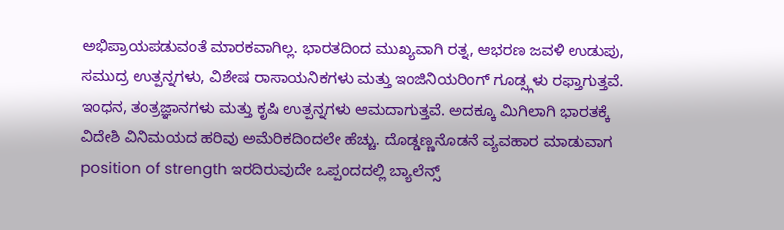ಅಭಿಪ್ರಾಯಪಡುವಂತೆ ಮಾರಕವಾಗಿಲ್ಲ. ಭಾರತದಿಂದ ಮುಖ್ಯವಾಗಿ ರತ್ನ, ಆಭರಣ ಜವಳಿ ಉಡುಪು, ಸಮುದ್ರ ಉತ್ಪನ್ನಗಳು, ವಿಶೇಷ ರಾಸಾಯನಿಕಗಳು ಮತ್ತು ಇಂಜಿನಿಯರಿಂಗ್ ಗೂಡ್ಸ್ಗಳು ರಫ್ತಾಗುತ್ತವೆ. ಇಂಧನ, ತಂತ್ರಜ್ಞಾನಗಳು ಮತ್ತು ಕೃಷಿ ಉತ್ಪನ್ನಗಳು ಆಮದಾಗುತ್ತವೆ. ಅದಕ್ಕೂ ಮಿಗಿಲಾಗಿ ಭಾರತಕ್ಕೆ ವಿದೇಶಿ ವಿನಿಮಯದ ಹರಿವು ಅಮೆರಿಕದಿಂದಲೇ ಹೆಚ್ಚು. ದೊಡ್ಡಣ್ಣನೊಡನೆ ವ್ಯವಹಾರ ಮಾಡುವಾಗ position of strength ಇರದಿರುವುದೇ ಒಪ್ಪಂದದಲ್ಲಿ ಬ್ಯಾಲೆನ್ಸ್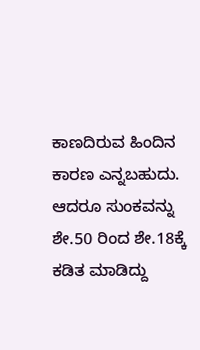ಕಾಣದಿರುವ ಹಿಂದಿನ ಕಾರಣ ಎನ್ನಬಹುದು. ಆದರೂ ಸುಂಕವನ್ನು ಶೇ.50 ರಿಂದ ಶೇ.18ಕ್ಕೆ ಕಡಿತ ಮಾಡಿದ್ದು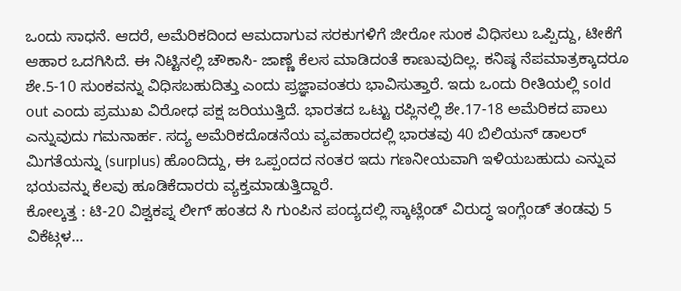ಒಂದು ಸಾಧನೆ. ಆದರೆ, ಅಮೆರಿಕದಿಂದ ಆಮದಾಗುವ ಸರಕುಗಳಿಗೆ ಜೀರೋ ಸುಂಕ ವಿಧಿಸಲು ಒಪ್ಪಿದ್ದು, ಟೀಕೆಗೆ ಆಹಾರ ಒದಗಿಸಿದೆ. ಈ ನಿಟ್ಟಿನಲ್ಲಿ ಚೌಕಾಸಿ- ಜಾಣ್ಣೆ ಕೆಲಸ ಮಾಡಿದಂತೆ ಕಾಣುವುದಿಲ್ಲ. ಕನಿಷ್ಠ ನೆಪಮಾತ್ರಕ್ಕಾದರೂ ಶೇ.5-10 ಸುಂಕವನ್ನು ವಿಧಿಸಬಹುದಿತ್ತು ಎಂದು ಪ್ರಜ್ಞಾವಂತರು ಭಾವಿಸುತ್ತಾರೆ. ಇದು ಒಂದು ರೀತಿಯಲ್ಲಿ sold out ಎಂದು ಪ್ರಮುಖ ವಿರೋಧ ಪಕ್ಷ ಜರಿಯುತ್ತಿದೆ. ಭಾರತದ ಒಟ್ಟು ರಪ್ಲಿನಲ್ಲಿ ಶೇ.17-18 ಅಮೆರಿಕದ ಪಾಲು ಎನ್ನುವುದು ಗಮನಾರ್ಹ. ಸದ್ಯ ಅಮೆರಿಕದೊಡನೆಯ ವ್ಯವಹಾರದಲ್ಲಿ ಭಾರತವು 40 ಬಿಲಿಯನ್ ಡಾಲರ್ ಮಿಗತೆಯನ್ನು (surplus) ಹೊಂದಿದ್ದು, ಈ ಒಪ್ಪಂದದ ನಂತರ ಇದು ಗಣನೀಯವಾಗಿ ಇಳಿಯಬಹುದು ಎನ್ನುವ ಭಯವನ್ನು ಕೆಲವು ಹೂಡಿಕೆದಾರರು ವ್ಯಕ್ತಮಾಡುತ್ತಿದ್ದಾರೆ.
ಕೋಲ್ಕತ್ತ : ಟಿ-20 ವಿಶ್ವಕಪ್ನ ಲೀಗ್ ಹಂತದ ಸಿ ಗುಂಪಿನ ಪಂದ್ಯದಲ್ಲಿ ಸ್ಕಾಟ್ಲೆಂಡ್ ವಿರುದ್ಧ ಇಂಗ್ಲೆಂಡ್ ತಂಡವು 5 ವಿಕೆಟ್ಗಳ…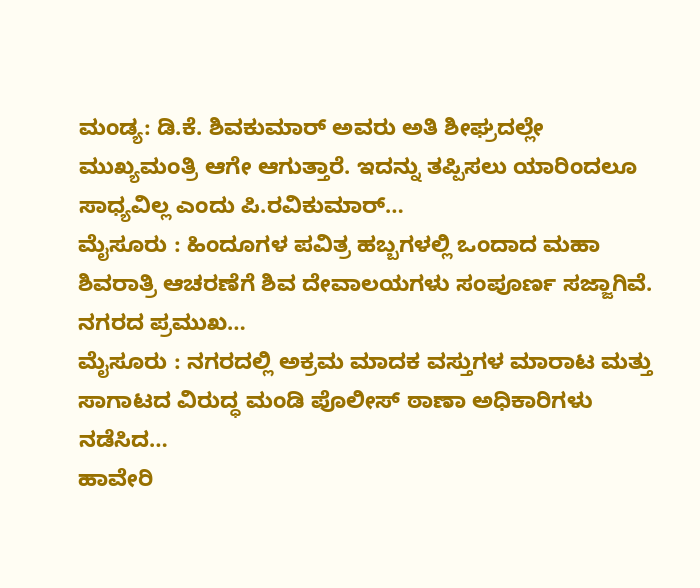ಮಂಡ್ಯ: ಡಿ.ಕೆ. ಶಿವಕುಮಾರ್ ಅವರು ಅತಿ ಶೀಘ್ರದಲ್ಲೇ ಮುಖ್ಯಮಂತ್ರಿ ಆಗೇ ಆಗುತ್ತಾರೆ. ಇದನ್ನು ತಪ್ಪಿಸಲು ಯಾರಿಂದಲೂ ಸಾಧ್ಯವಿಲ್ಲ ಎಂದು ಪಿ.ರವಿಕುಮಾರ್…
ಮೈಸೂರು : ಹಿಂದೂಗಳ ಪವಿತ್ರ ಹಬ್ಬಗಳಲ್ಲಿ ಒಂದಾದ ಮಹಾ ಶಿವರಾತ್ರಿ ಆಚರಣೆಗೆ ಶಿವ ದೇವಾಲಯಗಳು ಸಂಪೂರ್ಣ ಸಜ್ಜಾಗಿವೆ. ನಗರದ ಪ್ರಮುಖ…
ಮೈಸೂರು : ನಗರದಲ್ಲಿ ಅಕ್ರಮ ಮಾದಕ ವಸ್ತುಗಳ ಮಾರಾಟ ಮತ್ತು ಸಾಗಾಟದ ವಿರುದ್ಧ ಮಂಡಿ ಪೊಲೀಸ್ ಠಾಣಾ ಅಧಿಕಾರಿಗಳು ನಡೆಸಿದ…
ಹಾವೇರಿ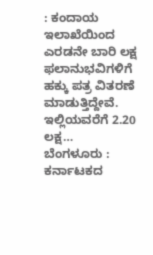: ಕಂದಾಯ ಇಲಾಖೆಯಿಂದ ಎರಡನೇ ಬಾರಿ ಲಕ್ಷ ಫಲಾನುಭವಿಗಳಿಗೆ ಹಕ್ಕು ಪತ್ರ ವಿತರಣೆ ಮಾಡುತ್ತಿದ್ದೇವೆ. ಇಲ್ಲಿಯವರೆಗೆ 2.20 ಲಕ್ಷ…
ಬೆಂಗಳೂರು : ಕರ್ನಾಟಕದ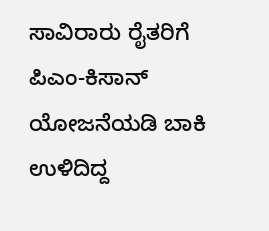ಸಾವಿರಾರು ರೈತರಿಗೆ ಪಿಎಂ-ಕಿಸಾನ್ ಯೋಜನೆಯಡಿ ಬಾಕಿ ಉಳಿದಿದ್ದ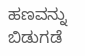ಹಣವನ್ನು ಬಿಡುಗಡೆ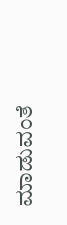ಮಾಡುವಂತೆ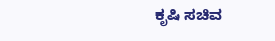ಕೃಷಿ ಸಚಿವ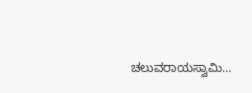ಚಲುವರಾಯಸ್ವಾಮಿ…